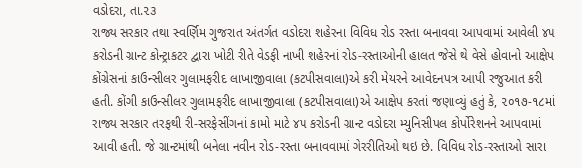વડોદરા, તા.૨૩
રાજ્ય સરકાર તથા સ્વર્ણિમ ગુજરાત અંતર્ગત વડોદરા શહેરના વિવિધ રોડ રસ્તા બનાવવા આપવામાં આવેલી ૪૫ કરોડની ગ્રાન્ટ કોન્ટ્રાકટર દ્વારા ખોટી રીતે વેડફી નાખી શહેરનાં રોડ-રસ્તાઓની હાલત જેસે થે વેસે હોવાનો આક્ષેપ કોંગ્રેસનાં કાઉન્સીલર ગુલામફરીદ લાખાજીવાલા (કટપીસવાલા)એ કરી મેયરને આવેદનપત્ર આપી રજુઆત કરી હતી. કોંગી કાઉન્સીલર ગુલામફરીદ લાખાજીવાલા (કટપીસવાલા)એ આક્ષેપ કરતાં જણાવ્યું હતું કે, ૨૦૧૭-૧૮માં રાજ્ય સરકાર તરફથી રી-સરફેસીંગનાં કામો માટે ૪૫ કરોડની ગ્રાન્ટ વડોદરા મ્યુનિસીપલ કોર્પોરેશનને આપવામાં આવી હતી. જે ગ્રાન્ટમાંથી બનેલા નવીન રોડ-રસ્તા બનાવવામાં ગેરરીતિઓ થઇ છે. વિવિધ રોડ-રસ્તાઓ સારા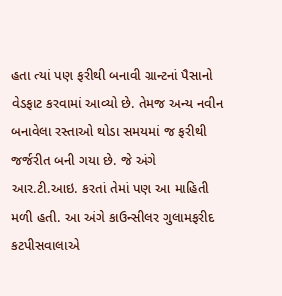હતા ત્યાં પણ ફરીથી બનાવી ગ્રાન્ટનાં પૈસાનો વેડફાટ કરવામાં આવ્યો છે. તેમજ અન્ય નવીન બનાવેલા રસ્તાઓ થોડા સમયમાં જ ફરીથી જર્જરીત બની ગયા છે. જે અંગે આર.ટી.આઇ. કરતાં તેમાં પણ આ માહિતી મળી હતી. આ અંગે કાઉન્સીલર ગુલામફરીદ કટપીસવાલાએ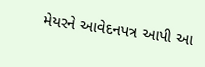મેયરને આવેદનપત્ર આપી આ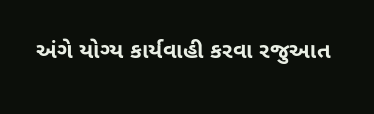અંગે યોગ્ય કાર્યવાહી કરવા રજુઆત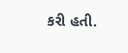કરી હતી.